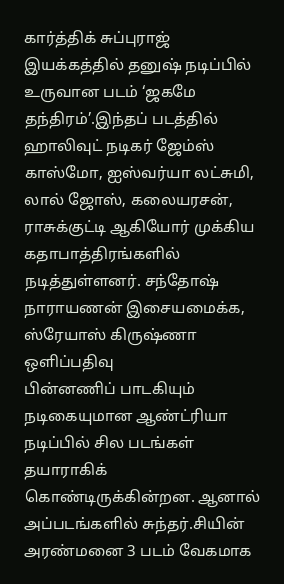கார்த்திக் சுப்புராஜ் இயக்கத்தில் தனுஷ் நடிப்பில் உருவான படம் ‘ஜகமே தந்திரம்’.இந்தப் படத்தில் ஹாலிவுட் நடிகர் ஜேம்ஸ் காஸ்மோ, ஐஸ்வர்யா லட்சுமி, லால் ஜோஸ், கலையரசன், ராசுக்குட்டி ஆகியோர் முக்கிய கதாபாத்திரங்களில் நடித்துள்ளனர். சந்தோஷ் நாராயணன் இசையமைக்க, ஸ்ரேயாஸ் கிருஷ்ணா ஒளிப்பதிவு
பின்னணிப் பாடகியும் நடிகையுமான ஆண்ட்ரியா நடிப்பில் சில படங்கள் தயாராகிக் கொண்டிருக்கின்றன. ஆனால் அப்படங்களில் சுந்தர்.சியின் அரண்மனை 3 படம் வேகமாக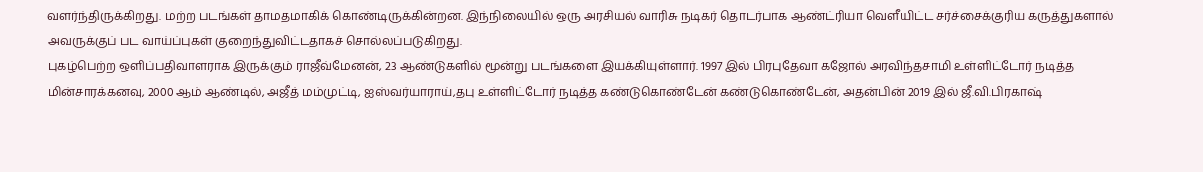வளர்ந்திருக்கிறது. மற்ற படங்கள் தாமதமாகிக் கொண்டிருக்கின்றன. இந்நிலையில் ஒரு அரசியல் வாரிசு நடிகர் தொடர்பாக ஆண்ட்ரியா வெளீயிட்ட சர்ச்சைக்குரிய கருத்துகளால் அவருக்குப் பட வாய்ப்புகள் குறைந்துவிட்டதாகச் சொல்லப்படுகிறது.
புகழ்பெற்ற ஒளிப்பதிவாளராக இருக்கும் ராஜீவ்மேனன், 23 ஆண்டுகளில் மூன்று படங்களை இயக்கியுள்ளார். 1997 இல் பிரபுதேவா கஜோல் அரவிந்தசாமி உள்ளிட்டோர் நடித்த மின்சாரக்கனவு, 2000 ஆம் ஆண்டில், அஜீத் மம்முட்டி, ஐஸ்வர்யாராய்,தபு உள்ளிட்டோர் நடித்த கண்டுகொண்டேன் கண்டுகொண்டேன், அதன்பின் 2019 இல் ஜீ.வி.பிரகாஷ்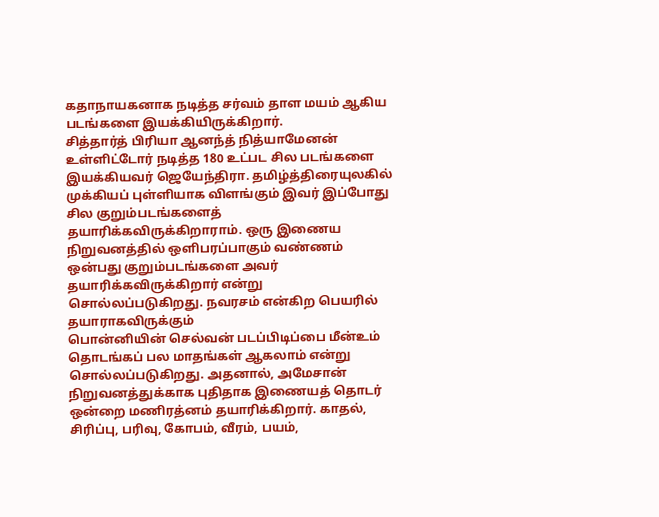கதாநாயகனாக நடித்த சர்வம் தாள மயம் ஆகிய படங்களை இயக்கியிருக்கிறார்.
சித்தார்த் பிரியா ஆனந்த் நித்யாமேனன் உள்ளிட்டோர் நடித்த 180 உட்பட சில படங்களை இயக்கியவர் ஜெயேந்திரா. தமிழ்த்திரையுலகில் முக்கியப் புள்ளியாக விளங்கும் இவர் இப்போது சில குறும்படங்களைத் தயாரிக்கவிருக்கிறாராம். ஒரு இணைய நிறுவனத்தில் ஒளிபரப்பாகும் வண்ணம் ஒன்பது குறும்படங்களை அவர் தயாரிக்கவிருக்கிறார் என்று சொல்லப்படுகிறது. நவரசம் என்கிற பெயரில் தயாராகவிருக்கும்
பொன்னியின் செல்வன் படப்பிடிப்பை மீன்உம் தொடங்கப் பல மாதங்கள் ஆகலாம் என்று சொல்லப்படுகிறது. அதனால், அமேசான் நிறுவனத்துக்காக புதிதாக இணையத் தொடர் ஒன்றை மணிரத்னம் தயாரிக்கிறார். காதல், சிரிப்பு, பரிவு, கோபம், வீரம், பயம்,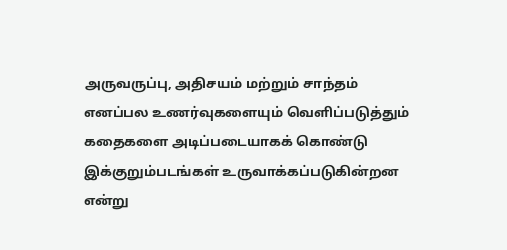அருவருப்பு, அதிசயம் மற்றும் சாந்தம் எனப்பல உணர்வுகளையும் வெளிப்படுத்தும் கதைகளை அடிப்படையாகக் கொண்டு இக்குறும்படங்கள் உருவாக்கப்படுகின்றன என்று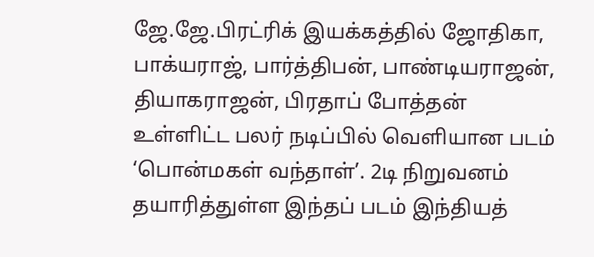ஜே.ஜே.பிரட்ரிக் இயக்கத்தில் ஜோதிகா, பாக்யராஜ், பார்த்திபன், பாண்டியராஜன், தியாகராஜன், பிரதாப் போத்தன் உள்ளிட்ட பலர் நடிப்பில் வெளியான படம் ‘பொன்மகள் வந்தாள்’. 2டி நிறுவனம் தயாரித்துள்ள இந்தப் படம் இந்தியத்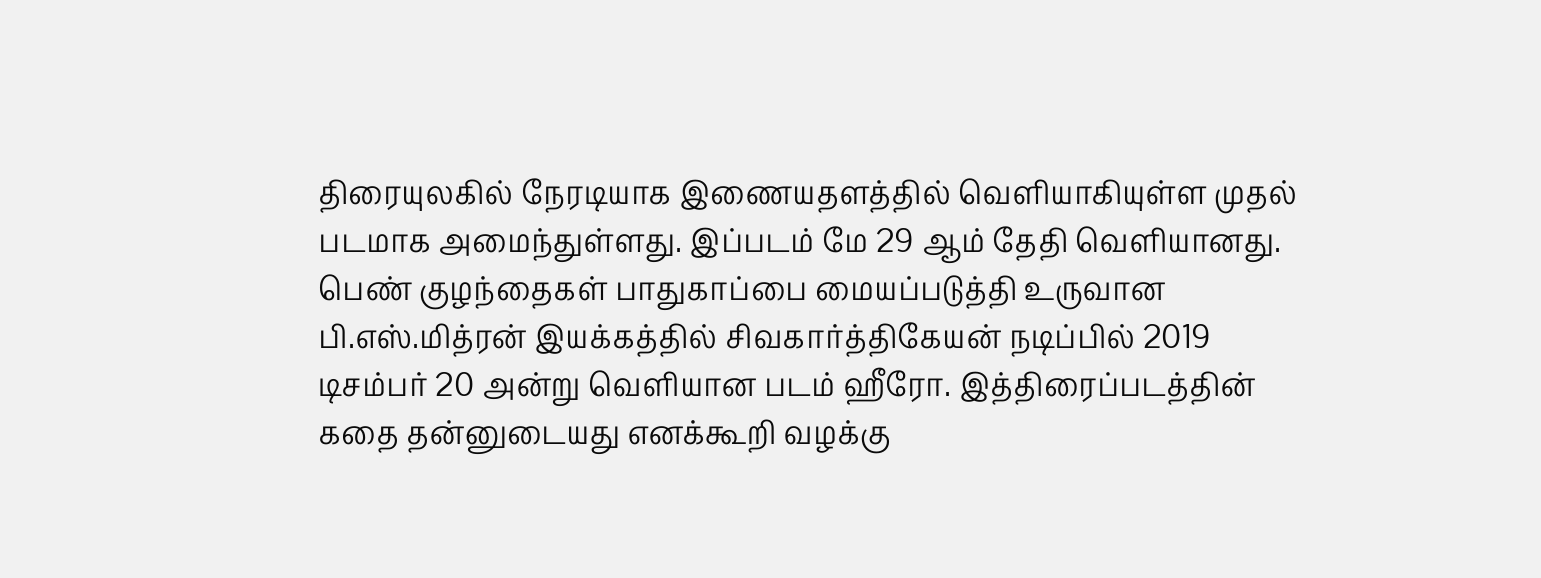திரையுலகில் நேரடியாக இணையதளத்தில் வெளியாகியுள்ள முதல் படமாக அமைந்துள்ளது. இப்படம் மே 29 ஆம் தேதி வெளியானது. பெண் குழந்தைகள் பாதுகாப்பை மையப்படுத்தி உருவான
பி.எஸ்.மித்ரன் இயக்கத்தில் சிவகார்த்திகேயன் நடிப்பில் 2019 டிசம்பர் 20 அன்று வெளியான படம் ஹீரோ. இத்திரைப்படத்தின் கதை தன்னுடையது எனக்கூறி வழக்கு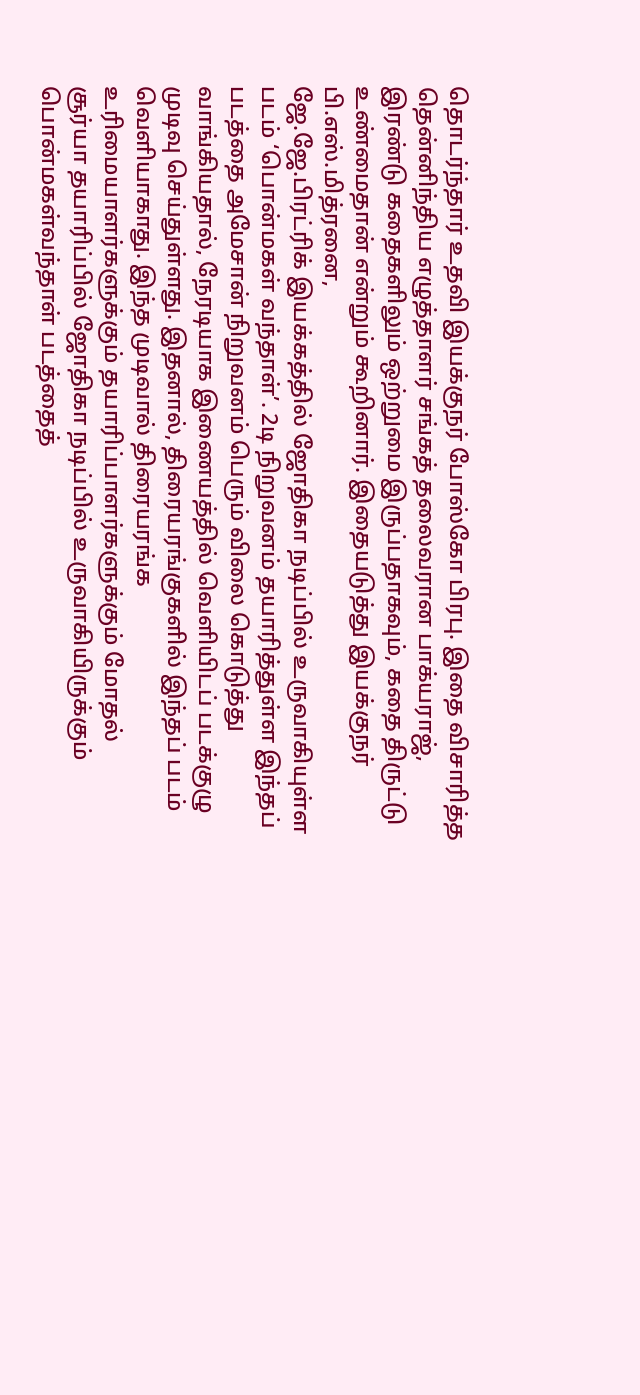தொடர்ந்தார் உதவி இயக்குநர் போஸ்கோ பிரபு. இதை விசாரித்த தென்னிந்திய எழுத்தாளர் சங்கத் தலைவரான பாக்யராஜ், இரண்டு கதைகளிலும் ஒற்றுமை இருப்பதாகவும், கதை திருட்டு உண்மைதான் என்றும் கூறினார். இதையடுத்து இயக்குநர் பி.எஸ்.மித்ரனை,
ஜே.ஜே.பிரட்ரிக் இயக்கத்தில் ஜோதிகா நடிப்பில் உருவாகியுள்ள படம் ‘பொன்மகள் வந்தாள்’. 2டி நிறுவனம் தயாரித்துள்ள இந்தப் படத்தை அமேசான் நிறுவனம் பெரும் விலை கொடுத்து வாங்கியதால், நேரடியாக இணையத்தில் வெளியிடப் படக்குழு முடிவு செய்துள்ளது. இதனால், திரையரங்குகளில் இந்தப் படம் வெளியாகாது. இந்த முடிவால் திரையரங்க உரிமையாளர்களுக்கும் தயாரிப்பாளர்களுக்கும் மோதல்
சூர்யா தயாரிப்பில் ஜோதிகா நடிப்பில் உருவாகியிருக்கும் பொன்மகள்வந்தாள் படத்தைத்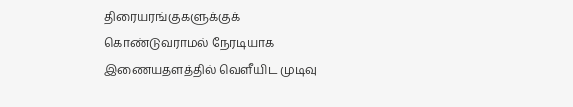திரையரங்குகளுக்குக் கொண்டுவராமல் நேரடியாக இணையதளத்தில் வெளீயிட முடிவு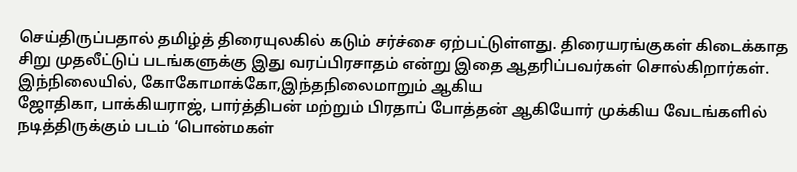செய்திருப்பதால் தமிழ்த் திரையுலகில் கடும் சர்ச்சை ஏற்பட்டுள்ளது. திரையரங்குகள் கிடைக்காத சிறு முதலீட்டுப் படங்களுக்கு இது வரப்பிரசாதம் என்று இதை ஆதரிப்பவர்கள் சொல்கிறார்கள். இந்நிலையில், கோகோமாக்கோ,இந்தநிலைமாறும் ஆகிய
ஜோதிகா, பாக்கியராஜ், பார்த்திபன் மற்றும் பிரதாப் போத்தன் ஆகியோர் முக்கிய வேடங்களில் நடித்திருக்கும் படம் ‘பொன்மகள்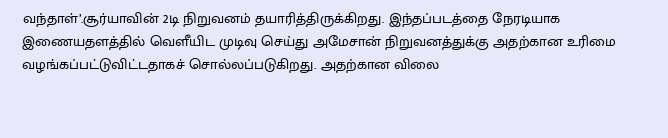வந்தாள்’.சூர்யாவின் 2டி நிறுவனம் தயாரித்திருக்கிறது. இந்தப்படத்தை நேரடியாக இணையதளத்தில் வெளீயிட முடிவு செய்து அமேசான் நிறுவனத்துக்கு அதற்கான உரிமை வழங்கப்பட்டுவிட்டதாகச் சொல்லப்படுகிறது. அதற்கான விலை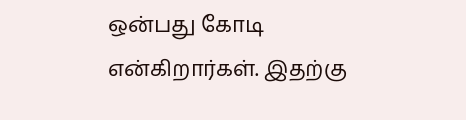ஒன்பது கோடி என்கிறார்கள். இதற்கு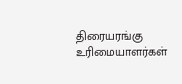திரையரங்கு உரிமையாளர்கள்